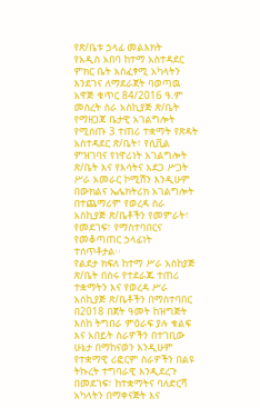የጽ/ቤቱ ኃላፊ መልእክት
የአዲስ አበባ ከተማ አስተዳደር ምክር ቤት አስፈፃሚ አካላትን እንደገና ለማደራጀት ባወጣዉ አዋጅ ቁጥር 84/2016 ዓ.ም መሰረት ስራ አስኪያጅ ጽ/ቤት የማዘጋጃ ቤታዊ አገልግሎት የሚሰጡ 3 ተጠሪ ተቋማት የጽዳት አስተዳደር ጽ/ቤት፣ የሲቪል ምዝገባና የነዋሪነት አገልግሎት ጽ/ቤት እና የእሳትና አደጋ ሥጋት ሥራ አመራር ኮሚሽን እንዲሁም በውክልና ኤሌክትሪክ አገልግሎት በተጨማሪም የወረዳ ስራ አስኪያጅ ጽ/ቤቶችን የመምራት፣ የመደገፍ፣ የማስተባበርና የመቆጣጠር ኃላፊነት ተሰጥቶታል፡፡
የልደታ ክፍለ ከተማ ሥራ አስከያጅ ጽ/ቤት በስሩ የተደራጁ ተጠሪ ተቋማትን እና የወረዳ ሥራ አሰኪያጅ ጽ/ቤቶችን በማስተባበር በ2018 በጀት ዓመት ከዝግጅት እስከ ትግበራ ምዕራፍ ያሉ ቁልፍ እና አበይት ስራዎችን በተገቢው ሁኔታ በማከናወን እንዲሁም የተቋማዊ ሪፎርም ስራዎችን በልዩ ትኩረት ተግባራዊ እንዲደረጉ በመደገፍ፣ ከተቋማትና ባለድርሻ አካላትን በማቀናጅት እና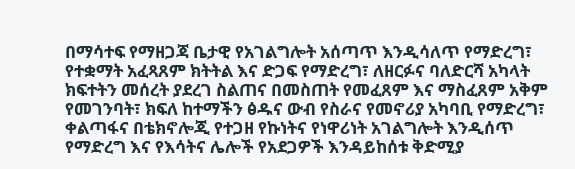በማሳተፍ የማዘጋጃ ቤታዊ የአገልግሎት አሰጣጥ እንዲሳለጥ የማድረግ፣ የተቋማት አፈጻጸም ክትትል እና ድጋፍ የማድረግ፣ ለዘርፉና ባለድርሻ አካላት ክፍተትን መሰረት ያደረገ ስልጠና በመስጠት የመፈጸም እና ማስፈጸም አቅም የመገንባት፣ ክፍለ ከተማችን ፅዱና ውብ የስራና የመኖሪያ አካባቢ የማድረግ፣ ቀልጣፋና በቴክኖሎጂ የተጋዘ የኩነትና የነዋሪነት አገልግሎት እንዲሰጥ የማድረግ እና የእሳትና ሌሎች የአደጋዎች እንዳይከሰቱ ቅድሚያ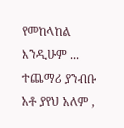የመከላከል እንዲሁም ... ተጨማሪ ያንብቡ
አቶ ያየህ አለም ,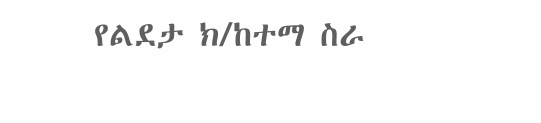የልደታ ክ/ከተማ ስራ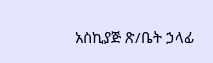አስኪያጅ ጽ/ቤት ኃላፊ